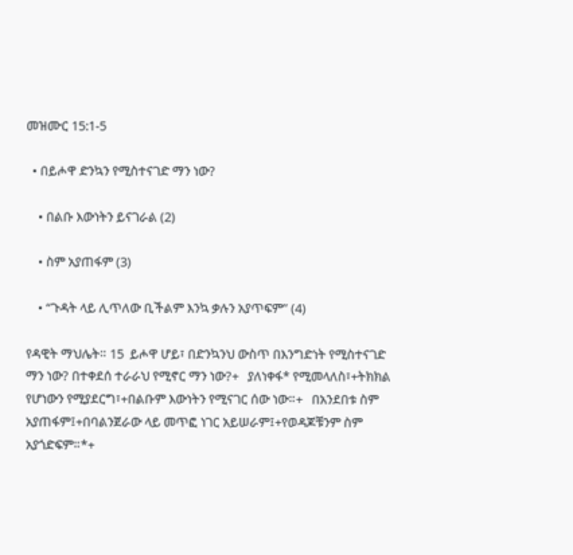መዝሙር 15:1-5

  • በይሖዋ ድንኳን የሚስተናገድ ማን ነው?

    • በልቡ እውነትን ይናገራል (2)

    • ስም አያጠፋም (3)

    • “ጉዳት ላይ ሊጥለው ቢችልም እንኳ ቃሉን አያጥፍም” (4)

የዳዊት ማህሌት። 15  ይሖዋ ሆይ፣ በድንኳንህ ውስጥ በእንግድነት የሚስተናገድ ማን ነው? በተቀደሰ ተራራህ የሚኖር ማን ነው?+   ያለነቀፋ* የሚመላለስ፣+ትክክል የሆነውን የሚያደርግ፣+በልቡም እውነትን የሚናገር ሰው ነው።+   በአንደበቱ ስም አያጠፋም፤+በባልንጀራው ላይ መጥፎ ነገር አይሠራም፤+የወዳጆቹንም ስም አያጎድፍም።*+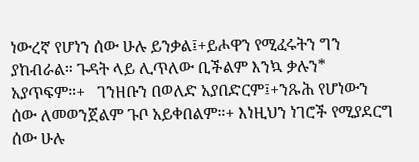ነውረኛ የሆነን ሰው ሁሉ ይንቃል፤+ይሖዋን የሚፈሩትን ግን ያከብራል። ጉዳት ላይ ሊጥለው ቢችልም እንኳ ቃሉን* አያጥፍም።+   ገንዘቡን በወለድ አያበድርም፤+ንጹሕ የሆነውን ሰው ለመወንጀልም ጉቦ አይቀበልም።+ እነዚህን ነገሮች የሚያደርግ ሰው ሁሉ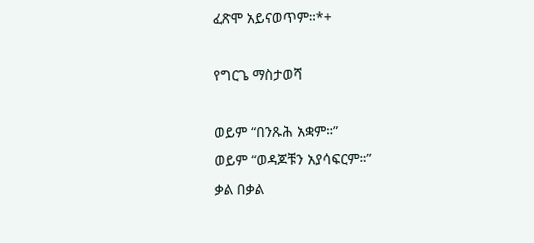ፈጽሞ አይናወጥም።*+

የግርጌ ማስታወሻ

ወይም “በንጹሕ አቋም።”
ወይም “ወዳጆቹን አያሳፍርም።”
ቃል በቃል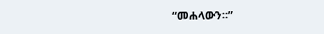“መሐላውን።”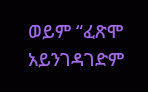ወይም “ፈጽሞ አይንገዳገድም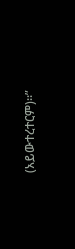(አይውተረተርም)።”